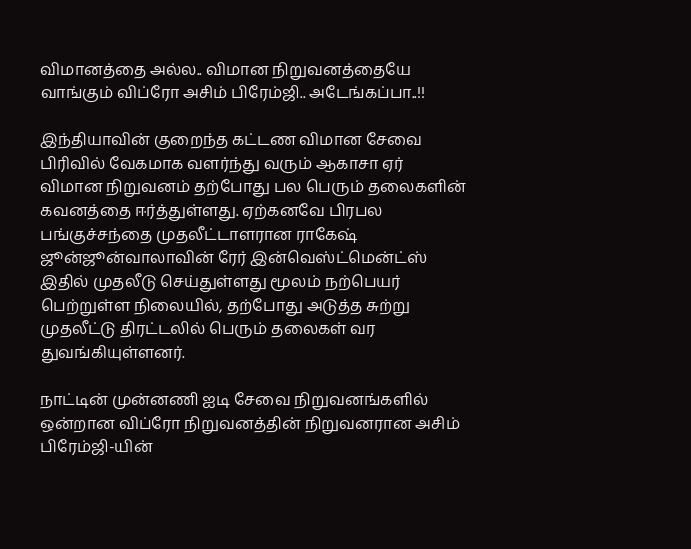விமானத்தை அல்ல.. விமான நிறுவனத்தையே வாங்கும் விப்ரோ அசிம் பிரேம்ஜி.. அடேங்கப்பா..!!

இந்தியாவின் குறைந்த கட்டண விமான சேவை பிரிவில் வேகமாக வளர்ந்து வரும் ஆகாசா ஏர் விமான நிறுவனம் தற்போது பல பெரும் தலைகளின் கவனத்தை ஈர்த்துள்ளது. ஏற்கனவே பிரபல பங்குச்சந்தை முதலீட்டாளரான ராகேஷ் ஜூன்ஜூன்வாலாவின் ரேர் இன்வெஸ்ட்மென்ட்ஸ் இதில் முதலீடு செய்துள்ளது மூலம் நற்பெயர் பெற்றுள்ள நிலையில், தற்போது அடுத்த சுற்று முதலீட்டு திரட்டலில் பெரும் தலைகள் வர துவங்கியுள்ளனர்.

நாட்டின் முன்னணி ஐடி சேவை நிறுவனங்களில் ஒன்றான விப்ரோ நிறுவனத்தின் நிறுவனரான அசிம் பிரேம்ஜி-யின்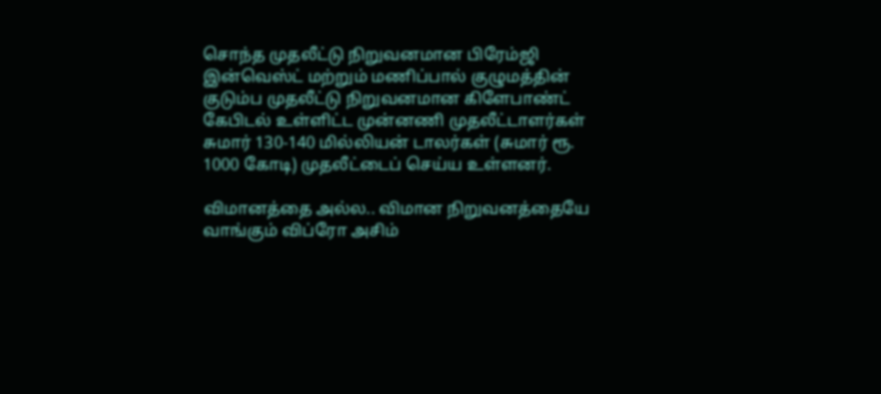சொந்த முதலீட்டு நிறுவனமான பிரேம்ஜி இன்வெஸ்ட் மற்றும் மணிப்பால் குழுமத்தின் குடும்ப முதலீட்டு நிறுவனமான கிளேபாண்ட் கேபிடல் உள்ளிட்ட முன்னணி முதலீட்டாளர்கள் சுமார் 130-140 மில்லியன் டாலர்கள் (சுமார் ரூ. 1000 கோடி) முதலீட்டைப் செய்ய உள்ளனர்.

விமானத்தை அல்ல.. விமான நிறுவனத்தையே வாங்கும் விப்ரோ அசிம்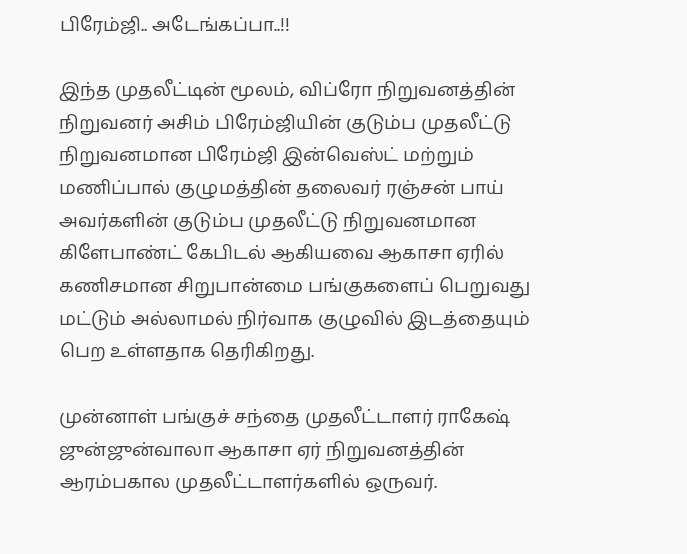பிரேம்ஜி.. அடேங்கப்பா..!!

இந்த முதலீட்டின் மூலம், விப்ரோ நிறுவனத்தின் நிறுவனர் அசிம் பிரேம்ஜியின் குடும்ப முதலீட்டு நிறுவனமான பிரேம்ஜி இன்வெஸ்ட் மற்றும் மணிப்பால் குழுமத்தின் தலைவர் ரஞ்சன் பாய் அவர்களின் குடும்ப முதலீட்டு நிறுவனமான கிளேபாண்ட் கேபிடல் ஆகியவை ஆகாசா ஏரில் கணிசமான சிறுபான்மை பங்குகளைப் பெறுவது மட்டும் அல்லாமல் நிர்வாக குழுவில் இடத்தையும் பெற உள்ளதாக தெரிகிறது.

முன்னாள் பங்குச் சந்தை முதலீட்டாளர் ராகேஷ் ஜுன்ஜுன்வாலா ஆகாசா ஏர் நிறுவனத்தின் ஆரம்பகால முதலீட்டாளர்களில் ஒருவர்.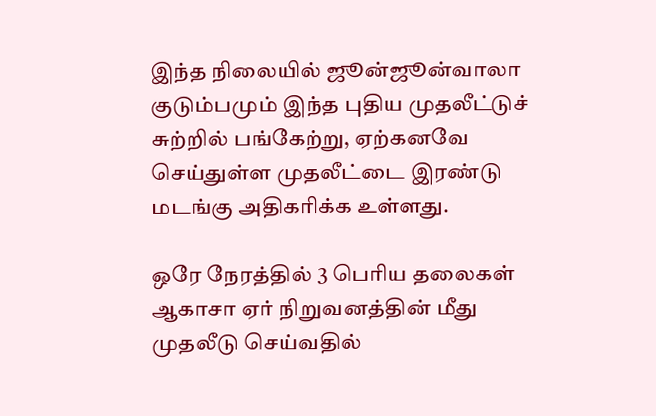இந்த நிலையில் ஜூன்ஜூன்வாலா குடும்பமும் இந்த புதிய முதலீட்டுச் சுற்றில் பங்கேற்று, ஏற்கனவே செய்துள்ள முதலீட்டை இரண்டு மடங்கு அதிகரிக்க உள்ளது.

ஒரே நேரத்தில் 3 பெரிய தலைகள் ஆகாசா ஏர் நிறுவனத்தின் மீது முதலீடு செய்வதில்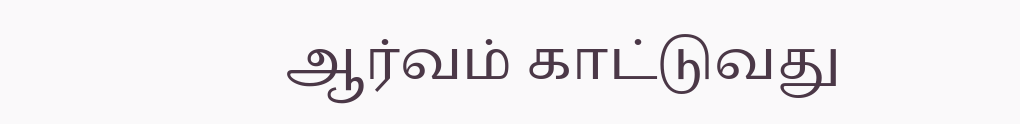ஆர்வம் காட்டுவது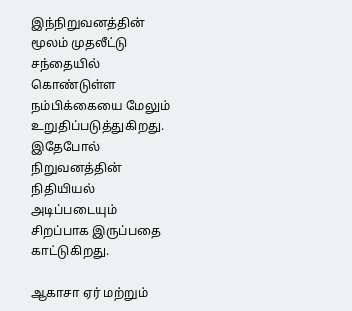இந்நிறுவனத்தின் மூலம் முதலீட்டு சந்தையில் கொண்டுள்ள நம்பிக்கையை மேலும் உறுதிப்படுத்துகிறது. இதேபோல் நிறுவனத்தின் நிதியியல் அடிப்படையும் சிறப்பாக இருப்பதை காட்டுகிறது.

ஆகாசா ஏர் மற்றும்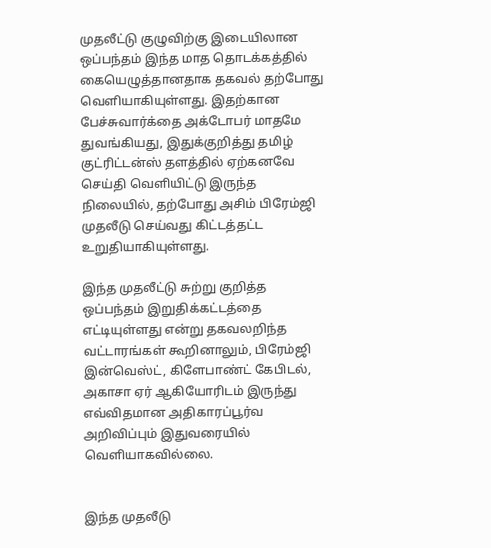முதலீட்டு குழுவிற்கு இடையிலான ஒப்பந்தம் இந்த மாத தொடக்கத்தில் கையெழுத்தானதாக தகவல் தற்போது வெளியாகியுள்ளது. இதற்கான பேச்சுவார்க்தை அக்டோபர் மாதமே துவங்கியது, இதுக்குறித்து தமிழ் குட்ரிட்டன்ஸ் தளத்தில் ஏற்கனவே செய்தி வெளியிட்டு இருந்த நிலையில், தற்போது அசிம் பிரேம்ஜி முதலீடு செய்வது கிட்டத்தட்ட உறுதியாகியுள்ளது.

இந்த முதலீட்டு சுற்று குறித்த ஒப்பந்தம் இறுதிக்கட்டத்தை எட்டியுள்ளது என்று தகவலறிந்த வட்டாரங்கள் கூறினாலும், பிரேம்ஜி இன்வெஸ்ட், கிளேபாண்ட் கேபிடல், அகாசா ஏர் ஆகியோரிடம் இருந்து எவ்விதமான அதிகாரப்பூர்வ அறிவிப்பும் இதுவரையில் வெளியாகவில்லை.


இந்த முதலீடு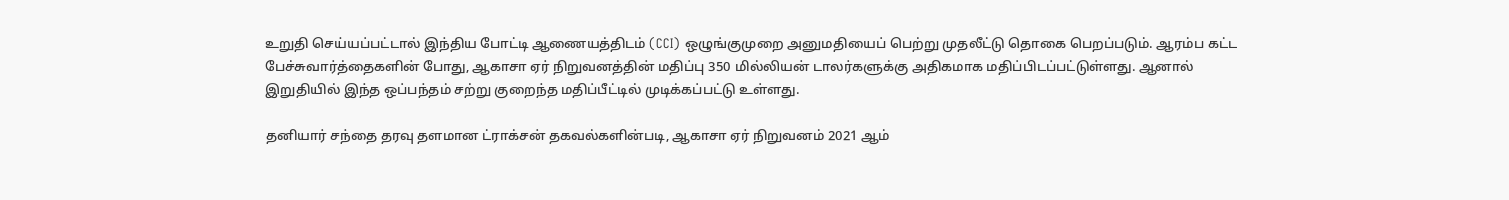உறுதி செய்யப்பட்டால் இந்திய போட்டி ஆணையத்திடம் (CCI) ஒழுங்குமுறை அனுமதியைப் பெற்று முதலீட்டு தொகை பெறப்படும். ஆரம்ப கட்ட பேச்சுவார்த்தைகளின் போது, ஆகாசா ஏர் நிறுவனத்தின் மதிப்பு 350 மில்லியன் டாலர்களுக்கு அதிகமாக மதிப்பிடப்பட்டுள்ளது. ஆனால் இறுதியில் இந்த ஒப்பந்தம் சற்று குறைந்த மதிப்பீட்டில் முடிக்கப்பட்டு உள்ளது.

தனியார் சந்தை தரவு தளமான ட்ராக்சன் தகவல்களின்படி, ஆகாசா ஏர் நிறுவனம் 2021 ஆம்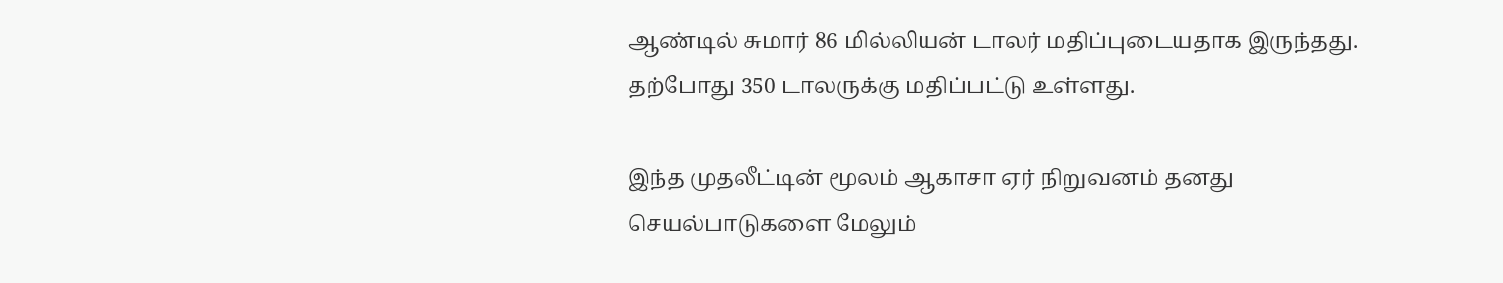ஆண்டில் சுமார் 86 மில்லியன் டாலர் மதிப்புடையதாக இருந்தது. தற்போது 350 டாலருக்கு மதிப்பட்டு உள்ளது.

இந்த முதலீட்டின் மூலம் ஆகாசா ஏர் நிறுவனம் தனது செயல்பாடுகளை மேலும்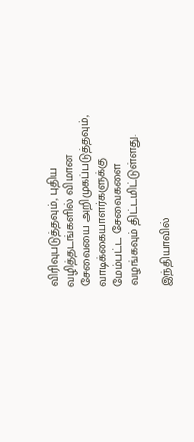விரிவுபடுத்தவும், புதிய வழித்தடங்களில் விமான சேவையை அறிமுகப்படுத்தவும், வாடிக்கையாளர்களுக்கு மேம்பட்ட சேவைகளை வழங்கவும் திட்டமிட்டுள்ளது.

இந்தியாவில்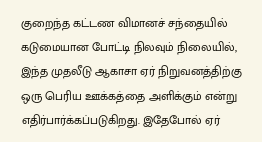குறைந்த கட்டண விமானச் சந்தையில் கடுமையான போட்டி நிலவும் நிலையில், இந்த முதலீடு ஆகாசா ஏர் நிறுவனத்திற்கு ஒரு பெரிய ஊக்கத்தை அளிக்கும் என்று எதிர்பார்க்கப்படுகிறது. இதேபோல் ஏர்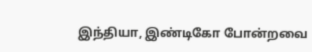இந்தியா, இண்டிகோ போன்றவை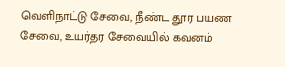வெளிநாட்டு சேவை, நீண்ட தூர பயண சேவை, உயர்தர சேவையில் கவனம்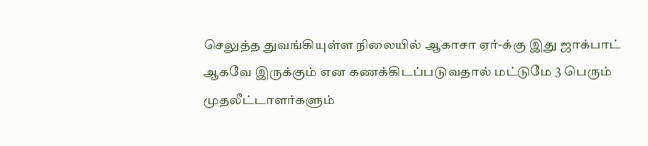செலுத்த துவங்கியுள்ள நிலையில் ஆகாசா ஏர்-க்கு இது ஜாக்பாட் ஆகவே இருக்கும் என கணக்கிடப்படுவதால் மட்டுமே 3 பெரும் முதலீட்டாளர்களும்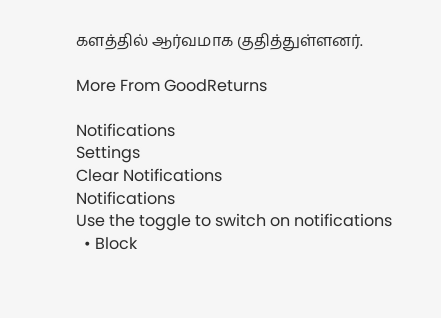களத்தில் ஆர்வமாக குதித்துள்ளனர்.

More From GoodReturns

Notifications
Settings
Clear Notifications
Notifications
Use the toggle to switch on notifications
  • Block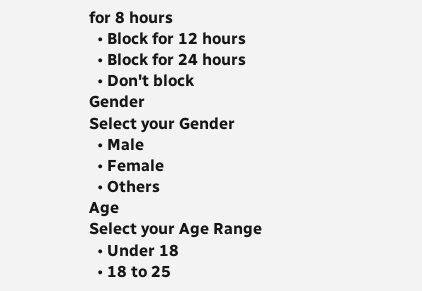for 8 hours
  • Block for 12 hours
  • Block for 24 hours
  • Don't block
Gender
Select your Gender
  • Male
  • Female
  • Others
Age
Select your Age Range
  • Under 18
  • 18 to 25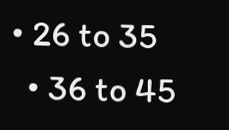• 26 to 35
  • 36 to 45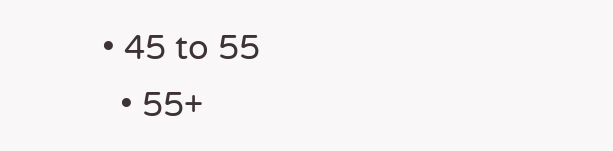• 45 to 55
  • 55+